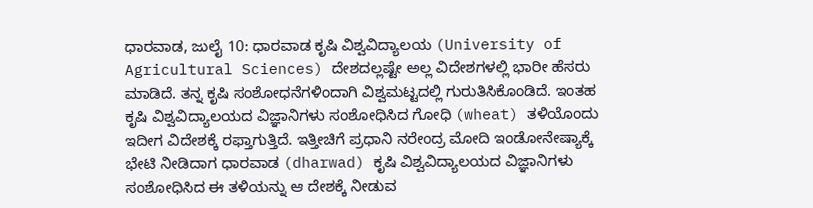ಧಾರವಾಡ, ಜುಲೈ 10: ಧಾರವಾಡ ಕೃಷಿ ವಿಶ್ವವಿದ್ಯಾಲಯ (University of Agricultural Sciences) ದೇಶದಲ್ಲಷ್ಟೇ ಅಲ್ಲ ವಿದೇಶಗಳಲ್ಲಿ ಭಾರೀ ಹೆಸರು ಮಾಡಿದೆ. ತನ್ನ ಕೃಷಿ ಸಂಶೋಧನೆಗಳಿಂದಾಗಿ ವಿಶ್ವಮಟ್ಟದಲ್ಲಿ ಗುರುತಿಸಿಕೊಂಡಿದೆ. ಇಂತಹ ಕೃಷಿ ವಿಶ್ವವಿದ್ಯಾಲಯದ ವಿಜ್ಞಾನಿಗಳು ಸಂಶೋಧಿಸಿದ ಗೋಧಿ (wheat) ತಳಿಯೊಂದು ಇದೀಗ ವಿದೇಶಕ್ಕೆ ರಫ್ತಾಗುತ್ತಿದೆ. ಇತ್ತೀಚಿಗೆ ಪ್ರಧಾನಿ ನರೇಂದ್ರ ಮೋದಿ ಇಂಡೋನೇಷ್ಯಾಕ್ಕೆ ಭೇಟಿ ನೀಡಿದಾಗ ಧಾರವಾಡ (dharwad) ಕೃಷಿ ವಿಶ್ವವಿದ್ಯಾಲಯದ ವಿಜ್ಞಾನಿಗಳು ಸಂಶೋಧಿಸಿದ ಈ ತಳಿಯನ್ನು ಆ ದೇಶಕ್ಕೆ ನೀಡುವ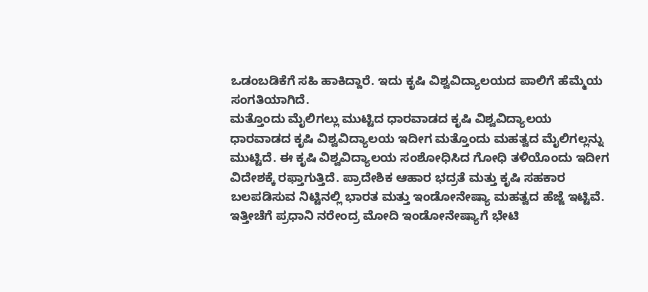ಒಡಂಬಡಿಕೆಗೆ ಸಹಿ ಹಾಕಿದ್ದಾರೆ. ಇದು ಕೃಷಿ ವಿಶ್ವವಿದ್ಯಾಲಯದ ಪಾಲಿಗೆ ಹೆಮ್ಮೆಯ ಸಂಗತಿಯಾಗಿದೆ.
ಮತ್ತೊಂದು ಮೈಲಿಗಲ್ಲು ಮುಟ್ಟಿದ ಧಾರವಾಡದ ಕೃಷಿ ವಿಶ್ವವಿದ್ಯಾಲಯ
ಧಾರವಾಡದ ಕೃಷಿ ವಿಶ್ವವಿದ್ಯಾಲಯ ಇದೀಗ ಮತ್ತೊಂದು ಮಹತ್ವದ ಮೈಲಿಗಲ್ಲನ್ನು ಮುಟ್ಟಿದೆ. ಈ ಕೃಷಿ ವಿಶ್ವವಿದ್ಯಾಲಯ ಸಂಶೋಧಿಸಿದ ಗೋಧಿ ತಳಿಯೊಂದು ಇದೀಗ ವಿದೇಶಕ್ಕೆ ರಫ್ತಾಗುತ್ತಿದೆ. ಪ್ರಾದೇಶಿಕ ಆಹಾರ ಭದ್ರತೆ ಮತ್ತು ಕೃಷಿ ಸಹಕಾರ ಬಲಪಡಿಸುವ ನಿಟ್ಟಿನಲ್ಲಿ ಭಾರತ ಮತ್ತು ಇಂಡೋನೇಷ್ಯಾ ಮಹತ್ವದ ಹೆಜ್ಜೆ ಇಟ್ಟಿವೆ. ಇತ್ತೀಚೆಗೆ ಪ್ರಧಾನಿ ನರೇಂದ್ರ ಮೋದಿ ಇಂಡೋನೇಷ್ಯಾಗೆ ಭೇಟಿ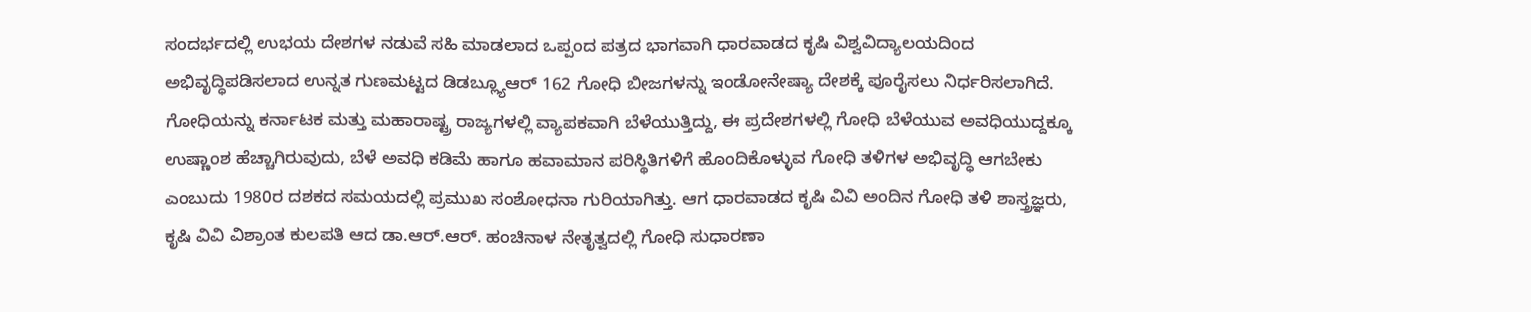ಸಂದರ್ಭದಲ್ಲಿ ಉಭಯ ದೇಶಗಳ ನಡುವೆ ಸಹಿ ಮಾಡಲಾದ ಒಪ್ಪಂದ ಪತ್ರದ ಭಾಗವಾಗಿ ಧಾರವಾಡದ ಕೃಷಿ ವಿಶ್ವವಿದ್ಯಾಲಯದಿಂದ ಅಭಿವೃದ್ಧಿಪಡಿಸಲಾದ ಉನ್ನತ ಗುಣಮಟ್ಟದ ಡಿಡಬ್ಲ್ಯೂಆರ್ 162 ಗೋಧಿ ಬೀಜಗಳನ್ನು ಇಂಡೋನೇಷ್ಯಾ ದೇಶಕ್ಕೆ ಪೂರೈಸಲು ನಿರ್ಧರಿಸಲಾಗಿದೆ.
ಗೋಧಿಯನ್ನು ಕರ್ನಾಟಕ ಮತ್ತು ಮಹಾರಾಷ್ಟ್ರ ರಾಜ್ಯಗಳಲ್ಲಿ ವ್ಯಾಪಕವಾಗಿ ಬೆಳೆಯುತ್ತಿದ್ದು, ಈ ಪ್ರದೇಶಗಳಲ್ಲಿ ಗೋಧಿ ಬೆಳೆಯುವ ಅವಧಿಯುದ್ದಕ್ಕೂ ಉಷ್ಣಾಂಶ ಹೆಚ್ಚಾಗಿರುವುದು, ಬೆಳೆ ಅವಧಿ ಕಡಿಮೆ ಹಾಗೂ ಹವಾಮಾನ ಪರಿಸ್ಥಿತಿಗಳಿಗೆ ಹೊಂದಿಕೊಳ್ಳುವ ಗೋಧಿ ತಳಿಗಳ ಅಭಿವೃದ್ಧಿ ಆಗಬೇಕು ಎಂಬುದು 1980ರ ದಶಕದ ಸಮಯದಲ್ಲಿ ಪ್ರಮುಖ ಸಂಶೋಧನಾ ಗುರಿಯಾಗಿತ್ತು. ಆಗ ಧಾರವಾಡದ ಕೃಷಿ ವಿವಿ ಅಂದಿನ ಗೋಧಿ ತಳಿ ಶಾಸ್ತ್ರಜ್ಞರು, ಕೃಷಿ ವಿವಿ ವಿಶ್ರಾಂತ ಕುಲಪತಿ ಆದ ಡಾ.ಆರ್.ಆರ್. ಹಂಚಿನಾಳ ನೇತೃತ್ವದಲ್ಲಿ ಗೋಧಿ ಸುಧಾರಣಾ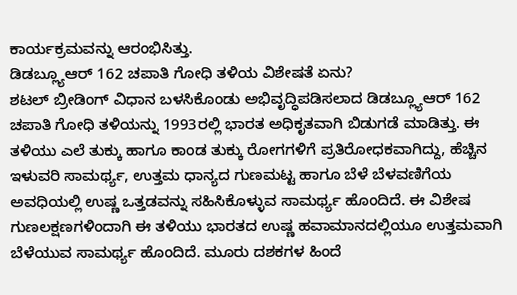ಕಾರ್ಯಕ್ರಮವನ್ನು ಆರಂಭಿಸಿತ್ತು.
ಡಿಡಬ್ಲ್ಯೂಆರ್ 162 ಚಪಾತಿ ಗೋಧಿ ತಳಿಯ ವಿಶೇಷತೆ ಏನು?
ಶಟಲ್ ಬ್ರೀಡಿಂಗ್ ವಿಧಾನ ಬಳಸಿಕೊಂಡು ಅಭಿವೃದ್ಧಿಪಡಿಸಲಾದ ಡಿಡಬ್ಲ್ಯೂಆರ್ 162 ಚಪಾತಿ ಗೋಧಿ ತಳಿಯನ್ನು 1993ರಲ್ಲಿ ಭಾರತ ಅಧಿಕೃತವಾಗಿ ಬಿಡುಗಡೆ ಮಾಡಿತ್ತು. ಈ ತಳಿಯು ಎಲೆ ತುಕ್ಕು ಹಾಗೂ ಕಾಂಡ ತುಕ್ಕು ರೋಗಗಳಿಗೆ ಪ್ರತಿರೋಧಕವಾಗಿದ್ದು, ಹೆಚ್ಚಿನ ಇಳುವರಿ ಸಾಮರ್ಥ್ಯ, ಉತ್ತಮ ಧಾನ್ಯದ ಗುಣಮಟ್ಟ ಹಾಗೂ ಬೆಳೆ ಬೆಳವಣಿಗೆಯ ಅವಧಿಯಲ್ಲಿ ಉಷ್ಣ ಒತ್ತಡವನ್ನು ಸಹಿಸಿಕೊಳ್ಳುವ ಸಾಮರ್ಥ್ಯ ಹೊಂದಿದೆ. ಈ ವಿಶೇಷ ಗುಣಲಕ್ಷಣಗಳಿಂದಾಗಿ ಈ ತಳಿಯು ಭಾರತದ ಉಷ್ಣ ಹವಾಮಾನದಲ್ಲಿಯೂ ಉತ್ತಮವಾಗಿ ಬೆಳೆಯುವ ಸಾಮರ್ಥ್ಯ ಹೊಂದಿದೆ. ಮೂರು ದಶಕಗಳ ಹಿಂದೆ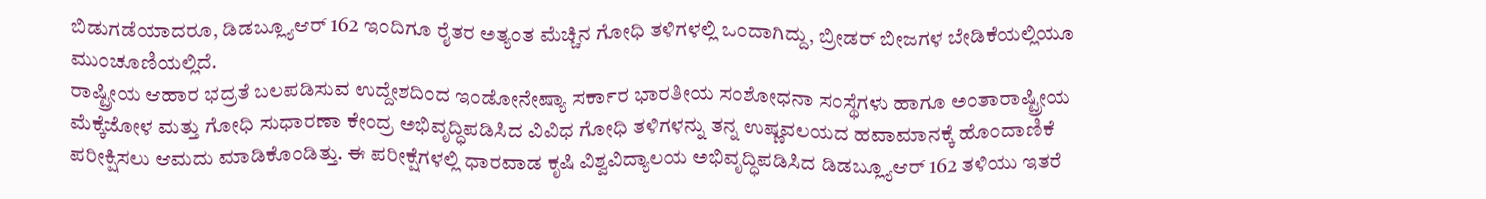ಬಿಡುಗಡೆಯಾದರೂ, ಡಿಡಬ್ಲ್ಯೂಆರ್ 162 ಇಂದಿಗೂ ರೈತರ ಅತ್ಯಂತ ಮೆಚ್ಚಿನ ಗೋಧಿ ತಳಿಗಳಲ್ಲಿ ಒಂದಾಗಿದ್ದು, ಬ್ರೀಡರ್ ಬೀಜಗಳ ಬೇಡಿಕೆಯಲ್ಲಿಯೂ ಮುಂಚೂಣಿಯಲ್ಲಿದೆ.
ರಾಷ್ಟ್ರೀಯ ಆಹಾರ ಭದ್ರತೆ ಬಲಪಡಿಸುವ ಉದ್ದೇಶದಿಂದ ಇಂಡೋನೇಷ್ಯಾ ಸರ್ಕಾರ ಭಾರತೀಯ ಸಂಶೋಧನಾ ಸಂಸ್ಥೆಗಳು ಹಾಗೂ ಅಂತಾರಾಷ್ಟ್ರೀಯ ಮೆಕ್ಕೆಜೋಳ ಮತ್ತು ಗೋಧಿ ಸುಧಾರಣಾ ಕೇಂದ್ರ ಅಭಿವೃದ್ಧಿಪಡಿಸಿದ ವಿವಿಧ ಗೋಧಿ ತಳಿಗಳನ್ನು ತನ್ನ ಉಷ್ಣವಲಯದ ಹವಾಮಾನಕ್ಕೆ ಹೊಂದಾಣಿಕೆ ಪರೀಕ್ಷಿಸಲು ಆಮದು ಮಾಡಿಕೊಂಡಿತ್ತು. ಈ ಪರೀಕ್ಷೆಗಳಲ್ಲಿ ಧಾರವಾಡ ಕೃಷಿ ವಿಶ್ವವಿದ್ಯಾಲಯ ಅಭಿವೃದ್ಧಿಪಡಿಸಿದ ಡಿಡಬ್ಲ್ಯೂಆರ್ 162 ತಳಿಯು ಇತರೆ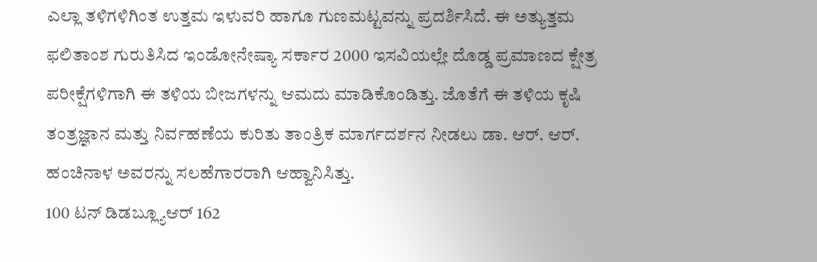ಎಲ್ಲಾ ತಳಿಗಳಿಗಿಂತ ಉತ್ತಮ ಇಳುವರಿ ಹಾಗೂ ಗುಣಮಟ್ಟವನ್ನು ಪ್ರದರ್ಶಿಸಿದೆ. ಈ ಅತ್ಯುತ್ತಮ ಫಲಿತಾಂಶ ಗುರುತಿಸಿದ ಇಂಡೋನೇಷ್ಯಾ ಸರ್ಕಾರ 2000 ಇಸವಿಯಲ್ಲೇ ದೊಡ್ಡ ಪ್ರಮಾಣದ ಕ್ಷೇತ್ರ ಪರೀಕ್ಷೆಗಳಿಗಾಗಿ ಈ ತಳಿಯ ಬೀಜಗಳನ್ನು ಆಮದು ಮಾಡಿಕೊಂಡಿತ್ತು. ಜೊತೆಗೆ ಈ ತಳಿಯ ಕೃಷಿ ತಂತ್ರಜ್ಞಾನ ಮತ್ತು ನಿರ್ವಹಣೆಯ ಕುರಿತು ತಾಂತ್ರಿಕ ಮಾರ್ಗದರ್ಶನ ನೀಡಲು ಡಾ. ಆರ್. ಆರ್. ಹಂಚಿನಾಳ ಅವರನ್ನು ಸಲಹೆಗಾರರಾಗಿ ಆಹ್ವಾನಿಸಿತ್ತು.
100 ಟನ್ ಡಿಡಬ್ಲ್ಯೂಆರ್ 162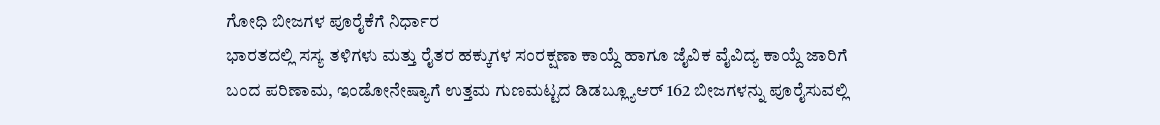ಗೋಧಿ ಬೀಜಗಳ ಪೂರೈಕೆಗೆ ನಿರ್ಧಾರ
ಭಾರತದಲ್ಲಿ ಸಸ್ಯ ತಳಿಗಳು ಮತ್ತು ರೈತರ ಹಕ್ಕುಗಳ ಸಂರಕ್ಷಣಾ ಕಾಯ್ದೆ ಹಾಗೂ ಜೈವಿಕ ವೈವಿದ್ಯ ಕಾಯ್ದೆ ಜಾರಿಗೆ ಬಂದ ಪರಿಣಾಮ, ಇಂಡೋನೇಷ್ಯಾಗೆ ಉತ್ತಮ ಗುಣಮಟ್ಟದ ಡಿಡಬ್ಲ್ಯೂಆರ್ 162 ಬೀಜಗಳನ್ನು ಪೂರೈಸುವಲ್ಲಿ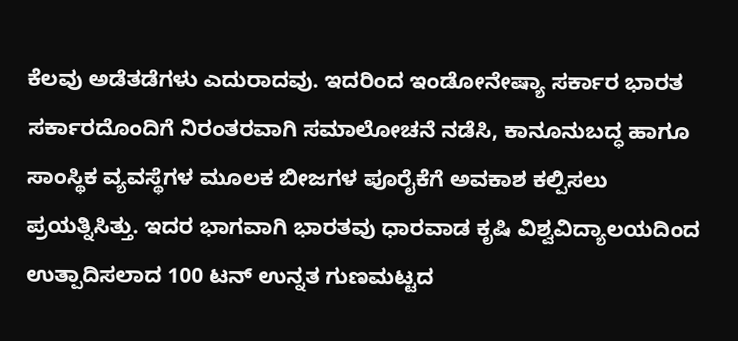ಕೆಲವು ಅಡೆತಡೆಗಳು ಎದುರಾದವು. ಇದರಿಂದ ಇಂಡೋನೇಷ್ಯಾ ಸರ್ಕಾರ ಭಾರತ ಸರ್ಕಾರದೊಂದಿಗೆ ನಿರಂತರವಾಗಿ ಸಮಾಲೋಚನೆ ನಡೆಸಿ, ಕಾನೂನುಬದ್ಧ ಹಾಗೂ ಸಾಂಸ್ಥಿಕ ವ್ಯವಸ್ಥೆಗಳ ಮೂಲಕ ಬೀಜಗಳ ಪೂರೈಕೆಗೆ ಅವಕಾಶ ಕಲ್ಪಿಸಲು ಪ್ರಯತ್ನಿಸಿತ್ತು. ಇದರ ಭಾಗವಾಗಿ ಭಾರತವು ಧಾರವಾಡ ಕೃಷಿ ವಿಶ್ವವಿದ್ಯಾಲಯದಿಂದ ಉತ್ಪಾದಿಸಲಾದ 100 ಟನ್ ಉನ್ನತ ಗುಣಮಟ್ಟದ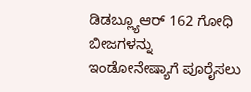ಡಿಡಬ್ಲ್ಯೂಆರ್ 162 ಗೋಧಿ ಬೀಜಗಳನ್ನು ಇಂಡೋನೇಷ್ಯಾಗೆ ಪೂರೈಸಲು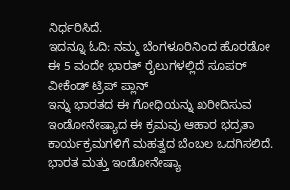ನಿರ್ಧರಿಸಿದೆ.
ಇದನ್ನೂ ಓದಿ: ನಮ್ಮ ಬೆಂಗಳೂರಿನಿಂದ ಹೊರಡೋ ಈ 5 ವಂದೇ ಭಾರತ್ ರೈಲುಗಳಲ್ಲಿದೆ ಸೂಪರ್ ವೀಕೆಂಡ್ ಟ್ರಿಪ್ ಪ್ಲಾನ್
ಇನ್ನು ಭಾರತದ ಈ ಗೋಧಿಯನ್ನು ಖರೀದಿಸುವ ಇಂಡೋನೇಷ್ಯಾದ ಈ ಕ್ರಮವು ಆಹಾರ ಭದ್ರತಾ ಕಾರ್ಯಕ್ರಮಗಳಿಗೆ ಮಹತ್ವದ ಬೆಂಬಲ ಒದಗಿಸಲಿದೆ. ಭಾರತ ಮತ್ತು ಇಂಡೋನೇಷ್ಯಾ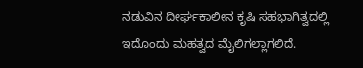ನಡುವಿನ ದೀರ್ಘಕಾಲೀನ ಕೃಷಿ ಸಹಭಾಗಿತ್ವದಲ್ಲಿ ಇದೊಂದು ಮಹತ್ವದ ಮೈಲಿಗಲ್ಲಾಗಲಿದೆ.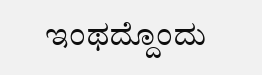ಇಂಥದ್ದೊಂದು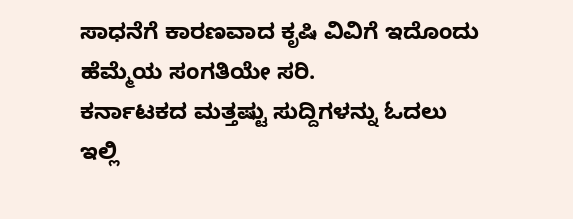ಸಾಧನೆಗೆ ಕಾರಣವಾದ ಕೃಷಿ ವಿವಿಗೆ ಇದೊಂದು ಹೆಮ್ಮೆಯ ಸಂಗತಿಯೇ ಸರಿ.
ಕರ್ನಾಟಕದ ಮತ್ತಷ್ಟು ಸುದ್ದಿಗಳನ್ನು ಓದಲು ಇಲ್ಲಿ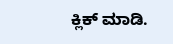ಕ್ಲಿಕ್ ಮಾಡಿ.